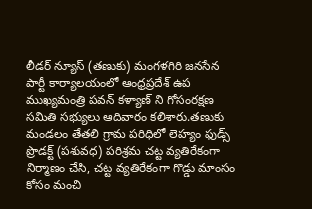లీడర్ న్యూస్ (తణుకు) మంగళగిరి జనసేన పార్టీ కార్యాలయంలో ఆంధ్రప్రదేశ్ ఉప ముఖ్యమంత్రి పవన్ కళ్యాణ్ ని గోసంరక్షణ సమితి సభ్యులు ఆదివారం కలిశారు.తణుకు మండలం తేతలి గ్రామ పరిధిలో లెహ్యం ఫుడ్స్ ప్రొడక్ట్ (పశువధ) పరిశ్రమ చట్ట వ్యతిరేకంగా నిర్మాణం చేసి, చట్ట వ్యతిరేకంగా గొడ్డు మాంసం కోసం మంచి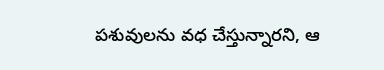పశువులను వధ చేస్తున్నారని, ఆ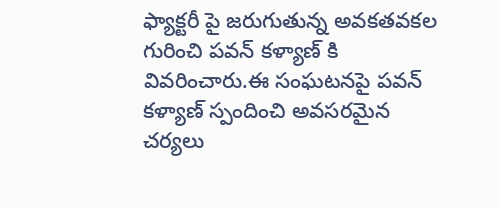ఫ్యాక్టరీ పై జరుగుతున్న అవకతవకల గురించి పవన్ కళ్యాణ్ కి వివరించారు.ఈ సంఘటనపై పవన్ కళ్యాణ్ స్పందించి అవసరమైన చర్యలు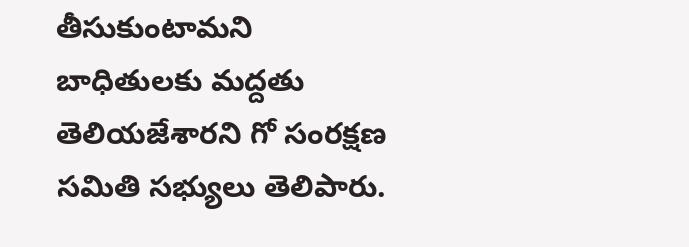తీసుకుంటామని బాధితులకు మద్దతు తెలియజేశారని గో సంరక్షణ సమితి సభ్యులు తెలిపారు.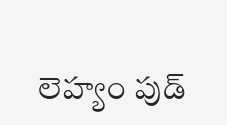లెహ్యం పుడ్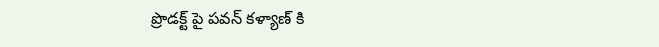ప్రొడక్ట్ పై పవన్ కళ్యాణ్ కి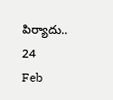పిర్యాదు..
24
Feb